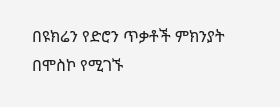በዩክሬን የድሮን ጥቃቶች ምክንያት በሞስኮ የሚገኙ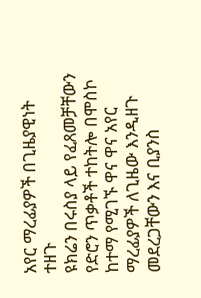አየር ማረፊያዎች በጊዜያዊነት ተዘጉ
ዩክሬን በሩስያ ላይ የፈጸመቻቸውን የድሮን ጥቃቶች ተከትሎ በሞስኮ ከተማ የሚገኙ ዋና ዋና አየር ማረፊያዎች ለጊዜው እንዲዘጉ መደረጋቸውን እና ቢያንስ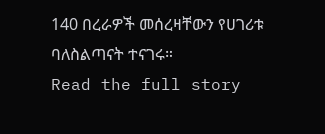140 በረራዎች መሰረዛቸውን የሀገሪቱ ባለስልጣናት ተናገሩ።
Read the full story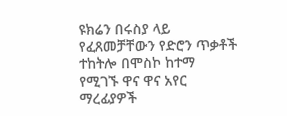ዩክሬን በሩስያ ላይ የፈጸመቻቸውን የድሮን ጥቃቶች ተከትሎ በሞስኮ ከተማ የሚገኙ ዋና ዋና አየር ማረፊያዎች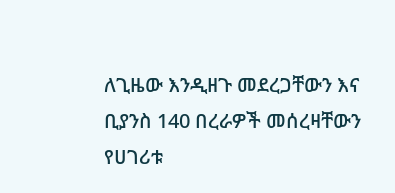ለጊዜው እንዲዘጉ መደረጋቸውን እና ቢያንስ 140 በረራዎች መሰረዛቸውን የሀገሪቱ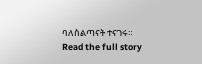ባለስልጣናት ተናገሩ።
Read the full story